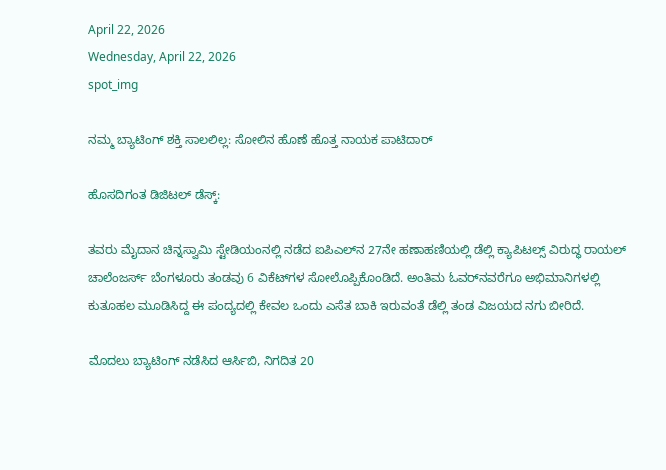April 22, 2026
Wednesday, April 22, 2026
spot_img

ನಮ್ಮ ಬ್ಯಾಟಿಂಗ್ ಶಕ್ತಿ ಸಾಲಲಿಲ್ಲ: ಸೋಲಿನ ಹೊಣೆ ಹೊತ್ತ ನಾಯಕ ಪಾಟಿದಾರ್

ಹೊಸದಿಗಂತ ಡಿಜಿಟಲ್ ಡೆಸ್ಕ್:

ತವರು ಮೈದಾನ ಚಿನ್ನಸ್ವಾಮಿ ಸ್ಟೇಡಿಯಂನಲ್ಲಿ ನಡೆದ ಐಪಿಎಲ್‌ನ 27ನೇ ಹಣಾಹಣಿಯಲ್ಲಿ ಡೆಲ್ಲಿ ಕ್ಯಾಪಿಟಲ್ಸ್ ವಿರುದ್ಧ ರಾಯಲ್ ಚಾಲೆಂಜರ್ಸ್ ಬೆಂಗಳೂರು ತಂಡವು 6 ವಿಕೆಟ್‌ಗಳ ಸೋಲೊಪ್ಪಿಕೊಂಡಿದೆ. ಅಂತಿಮ ಓವರ್‌ನವರೆಗೂ ಅಭಿಮಾನಿಗಳಲ್ಲಿ ಕುತೂಹಲ ಮೂಡಿಸಿದ್ದ ಈ ಪಂದ್ಯದಲ್ಲಿ ಕೇವಲ ಒಂದು ಎಸೆತ ಬಾಕಿ ಇರುವಂತೆ ಡೆಲ್ಲಿ ತಂಡ ವಿಜಯದ ನಗು ಬೀರಿದೆ.

ಮೊದಲು ಬ್ಯಾಟಿಂಗ್ ನಡೆಸಿದ ಆರ್ಸಿಬಿ, ನಿಗದಿತ 20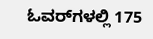ಓವರ್‌ಗಳಲ್ಲಿ 175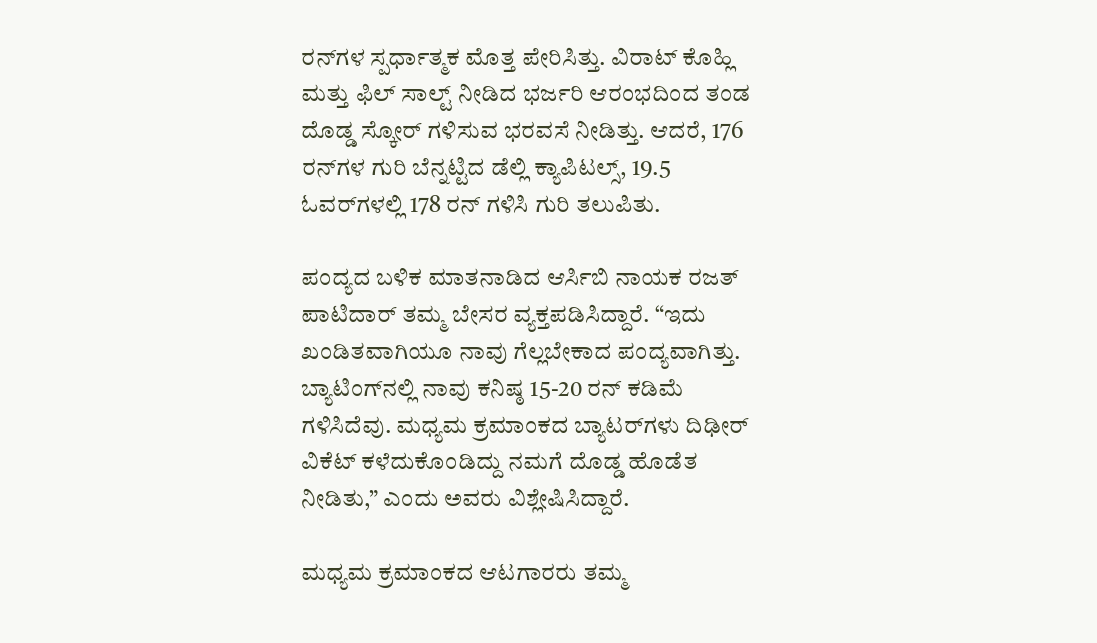ರನ್‌ಗಳ ಸ್ಪರ್ಧಾತ್ಮಕ ಮೊತ್ತ ಪೇರಿಸಿತ್ತು. ವಿರಾಟ್ ಕೊಹ್ಲಿ ಮತ್ತು ಫಿಲ್ ಸಾಲ್ಟ್ ನೀಡಿದ ಭರ್ಜರಿ ಆರಂಭದಿಂದ ತಂಡ ದೊಡ್ಡ ಸ್ಕೋರ್ ಗಳಿಸುವ ಭರವಸೆ ನೀಡಿತ್ತು. ಆದರೆ, 176 ರನ್‌ಗಳ ಗುರಿ ಬೆನ್ನಟ್ಟಿದ ಡೆಲ್ಲಿ ಕ್ಯಾಪಿಟಲ್ಸ್, 19.5 ಓವರ್‌ಗಳಲ್ಲಿ 178 ರನ್ ಗಳಿಸಿ ಗುರಿ ತಲುಪಿತು.

ಪಂದ್ಯದ ಬಳಿಕ ಮಾತನಾಡಿದ ಆರ್ಸಿಬಿ ನಾಯಕ ರಜತ್ ಪಾಟಿದಾರ್ ತಮ್ಮ ಬೇಸರ ವ್ಯಕ್ತಪಡಿಸಿದ್ದಾರೆ. “ಇದು ಖಂಡಿತವಾಗಿಯೂ ನಾವು ಗೆಲ್ಲಬೇಕಾದ ಪಂದ್ಯವಾಗಿತ್ತು. ಬ್ಯಾಟಿಂಗ್‌ನಲ್ಲಿ ನಾವು ಕನಿಷ್ಠ 15-20 ರನ್ ಕಡಿಮೆ ಗಳಿಸಿದೆವು. ಮಧ್ಯಮ ಕ್ರಮಾಂಕದ ಬ್ಯಾಟರ್‌ಗಳು ದಿಢೀರ್ ವಿಕೆಟ್ ಕಳೆದುಕೊಂಡಿದ್ದು ನಮಗೆ ದೊಡ್ಡ ಹೊಡೆತ ನೀಡಿತು,” ಎಂದು ಅವರು ವಿಶ್ಲೇಷಿಸಿದ್ದಾರೆ.

ಮಧ್ಯಮ ಕ್ರಮಾಂಕದ ಆಟಗಾರರು ತಮ್ಮ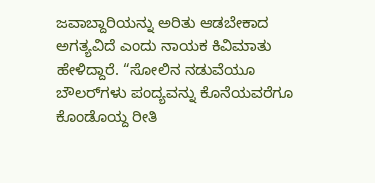ಜವಾಬ್ದಾರಿಯನ್ನು ಅರಿತು ಆಡಬೇಕಾದ ಅಗತ್ಯವಿದೆ ಎಂದು ನಾಯಕ ಕಿವಿಮಾತು ಹೇಳಿದ್ದಾರೆ. “ಸೋಲಿನ ನಡುವೆಯೂ ಬೌಲರ್‌ಗಳು ಪಂದ್ಯವನ್ನು ಕೊನೆಯವರೆಗೂ ಕೊಂಡೊಯ್ದ ರೀತಿ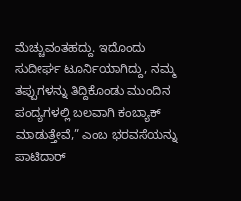ಮೆಚ್ಚುವಂತಹದ್ದು. ಇದೊಂದು ಸುದೀರ್ಘ ಟೂರ್ನಿಯಾಗಿದ್ದು, ನಮ್ಮ ತಪ್ಪುಗಳನ್ನು ತಿದ್ದಿಕೊಂಡು ಮುಂದಿನ ಪಂದ್ಯಗಳಲ್ಲಿ ಬಲವಾಗಿ ಕಂಬ್ಯಾಕ್ ಮಾಡುತ್ತೇವೆ,” ಎಂಬ ಭರವಸೆಯನ್ನು ಪಾಟಿದಾರ್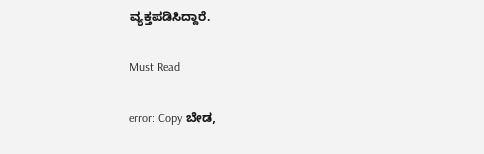ವ್ಯಕ್ತಪಡಿಸಿದ್ದಾರೆ.

Must Read

error: Copy ಬೇಡ,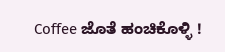Coffee ಜೊತೆ ಹಂಚಿಕೊಳ್ಳಿ !